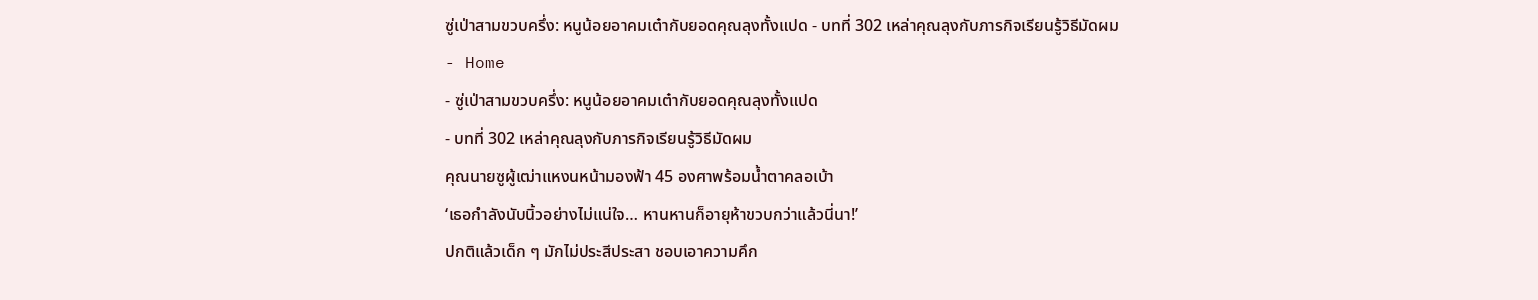ซู่เป่าสามขวบครึ่ง: หนูน้อยอาคมเต๋ากับยอดคุณลุงทั้งแปด - บทที่ 302 เหล่าคุณลุงกับภารกิจเรียนรู้วิธีมัดผม
- Home
- ซู่เป่าสามขวบครึ่ง: หนูน้อยอาคมเต๋ากับยอดคุณลุงทั้งแปด
- บทที่ 302 เหล่าคุณลุงกับภารกิจเรียนรู้วิธีมัดผม
คุณนายซูผู้เฒ่าแหงนหน้ามองฟ้า 45 องศาพร้อมน้ำตาคลอเบ้า
‘เธอกำลังนับนิ้วอย่างไม่แน่ใจ… หานหานก็อายุห้าขวบกว่าแล้วนี่นา!’
ปกติแล้วเด็ก ๆ มักไม่ประสีประสา ชอบเอาความคึก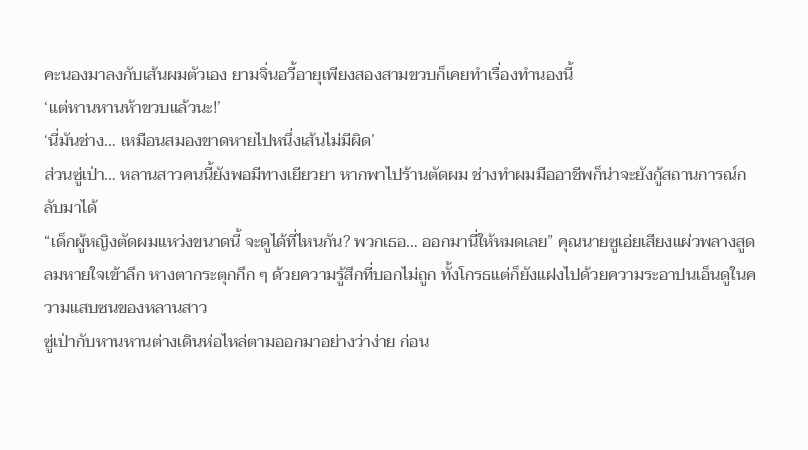คะนองมาลงกับเส้นผมตัวเอง ยามจิ่นอวี้อายุเพียงสองสามขวบก็เคยทำเรื่องทำนองนี้
‘แต่หานหานห้าขวบแล้วนะ!’
‘นี่มันช่าง… เหมือนสมองขาดหายไปหนึ่งเส้นไม่มีผิด’
ส่วนซู่เป่า… หลานสาวคนนี้ยังพอมีทางเยียวยา หากพาไปร้านตัดผม ช่างทำผมมืออาชีพก็น่าจะยังกู้สถานการณ์กลับมาได้
“เด็กผู้หญิงตัดผมแหว่งขนาดนี้ จะดูได้ที่ไหนกัน? พวกเธอ… ออกมานี่ให้หมดเลย” คุณนายซูเอ่ยเสียงแผ่วพลางสูดลมหายใจเข้าลึก หางตากระตุกกึก ๆ ด้วยความรู้สึกที่บอกไม่ถูก ทั้งโกรธแต่ก็ยังแฝงไปด้วยความระอาปนเอ็นดูในความแสบซนของหลานสาว
ซู่เป่ากับหานหานต่างเดินห่อไหล่ตามออกมาอย่างว่าง่าย ก่อน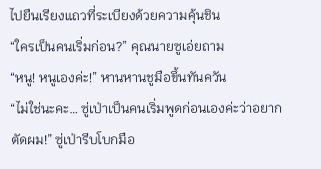ไปยืนเรียงแถวที่ระเบียงด้วยความคุ้นชิน
“ใครเป็นคนเริ่มก่อน?” คุณนายซูเอ่ยถาม
“หนู! หนูเองค่ะ!” หานหานชูมือขึ้นทันควัน
“ไม่ใช่นะคะ… ซู่เป่าเป็นคนเริ่มพูดก่อนเองค่ะว่าอยากตัดผม!” ซู่เป่ารีบโบกมือ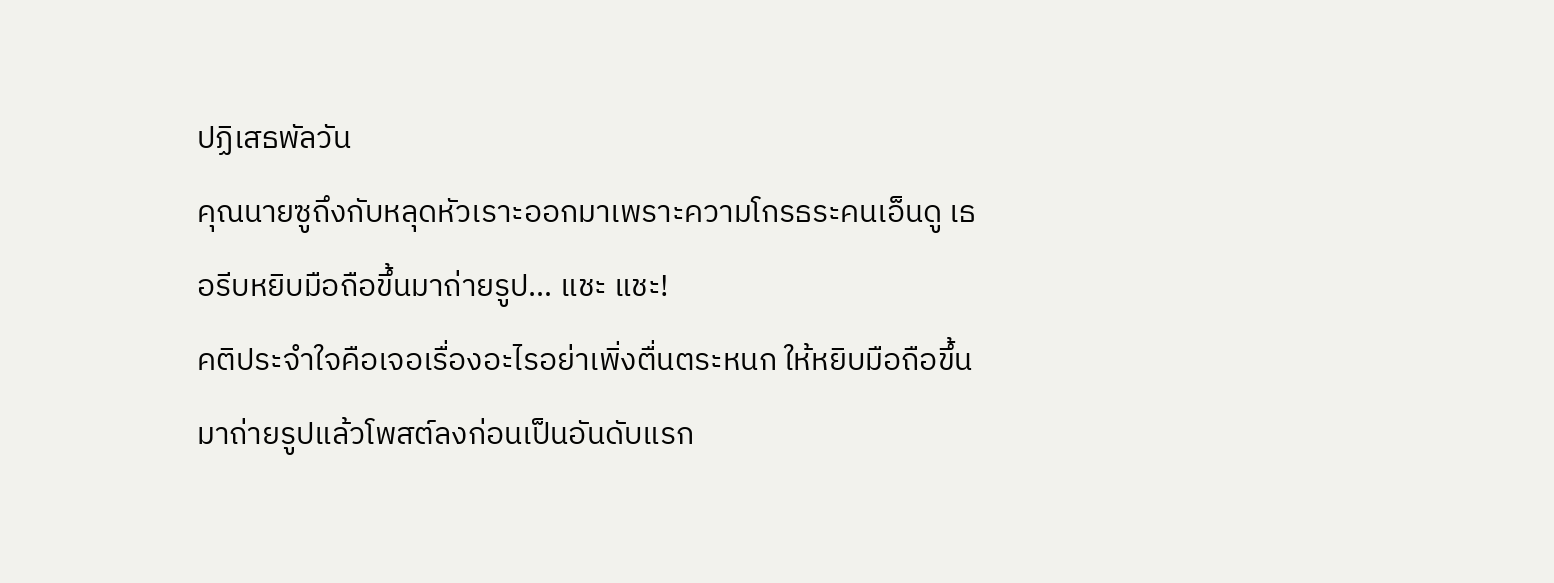ปฏิเสธพัลวัน
คุณนายซูถึงกับหลุดหัวเราะออกมาเพราะความโกรธระคนเอ็นดู เธอรีบหยิบมือถือขึ้นมาถ่ายรูป… แชะ แชะ!
คติประจำใจคือเจอเรื่องอะไรอย่าเพิ่งตื่นตระหนก ให้หยิบมือถือขึ้นมาถ่ายรูปแล้วโพสต์ลงก่อนเป็นอันดับแรก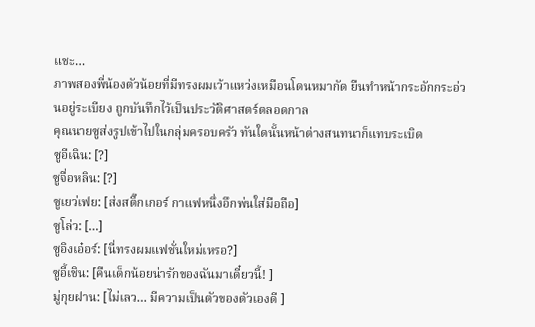แชะ…
ภาพสองพี่น้องตัวน้อยที่มีทรงผมเว้าแหว่งเหมือนโดนหมากัด ยืนทำหน้ากระอักกระอ่วนอยู่ระเบียง ถูกบันทึกไว้เป็นประวัติศาสตร์ตลอดกาล
คุณนายซูส่งรูปเข้าไปในกลุ่มครอบครัว ทันใดนั้นหน้าต่างสนทนาก็แทบระเบิด
ซูอีเฉิน: [?]
ซูจื่อหลิน: [?]
ซูเยว่เฟย: [ส่งสติ๊กเกอร์ กาแฟหนึ่งอึกพ่นใส่มือถือ]
ซูโล่ว: […]
ซูอิงเอ๋อร์: [นี่ทรงผมแฟชั่นใหม่เหรอ?]
ซูอี้เชิน: [คืนเด็กน้อยน่ารักของฉันมาเดี๋ยวนี้! ]
มู่กุยฝาน: [ไม่เลว… มีความเป็นตัวของตัวเองดี ]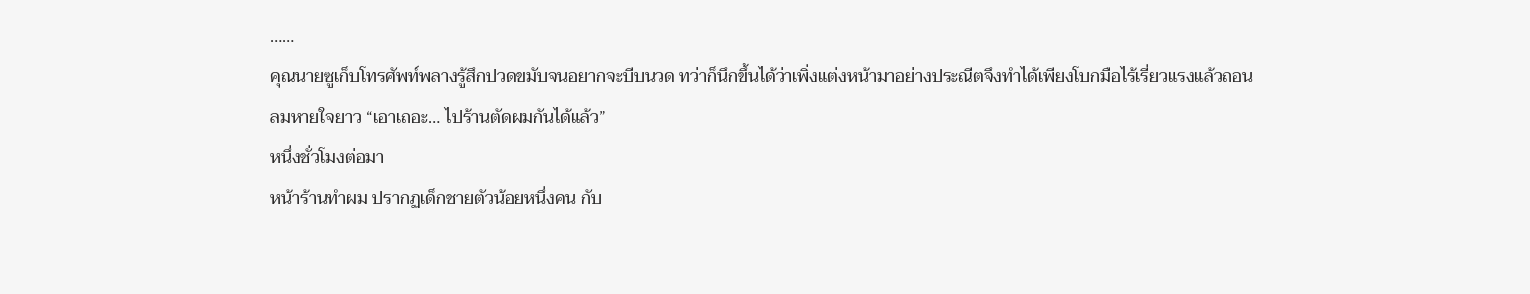……
คุณนายซูเก็บโทรศัพท์พลางรู้สึกปวดขมับจนอยากจะบีบนวด ทว่าก็นึกขึ้นได้ว่าเพิ่งแต่งหน้ามาอย่างประณีตจึงทำได้เพียงโบกมือไร้เรี่ยวแรงแล้วถอนลมหายใจยาว “เอาเถอะ… ไปร้านตัดผมกันได้แล้ว”
หนึ่งชั่วโมงต่อมา
หน้าร้านทำผม ปรากฏเด็กชายตัวน้อยหนึ่งคน กับ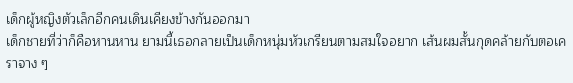เด็กผู้หญิงตัวเล็กอีกคนเดินเคียงข้างกันออกมา
เด็กชายที่ว่าก็คือหานหาน ยามนี้เธอกลายเป็นเด็กหนุ่มหัวเกรียนตามสมใจอยาก เส้นผมสั้นกุดคล้ายกับตอเคราจาง ๆ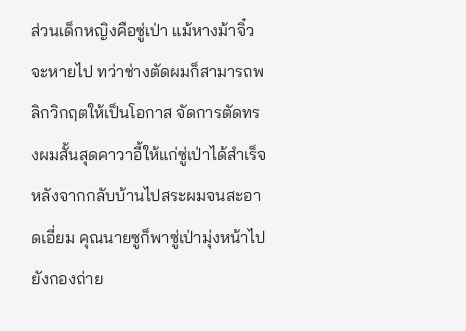ส่วนเด็กหญิงคือซู่เป่า แม้หางม้าจิ๋วจะหายไป ทว่าช่างตัดผมก็สามารถพลิกวิกฤตให้เป็นโอกาส จัดการตัดทรงผมสั้นสุดคาวาอี้ให้แก่ซู่เป่าได้สำเร็จ
หลังจากกลับบ้านไปสระผมจนสะอาดเอี่ยม คุณนายซูก็พาซู่เป่ามุ่งหน้าไปยังกองถ่าย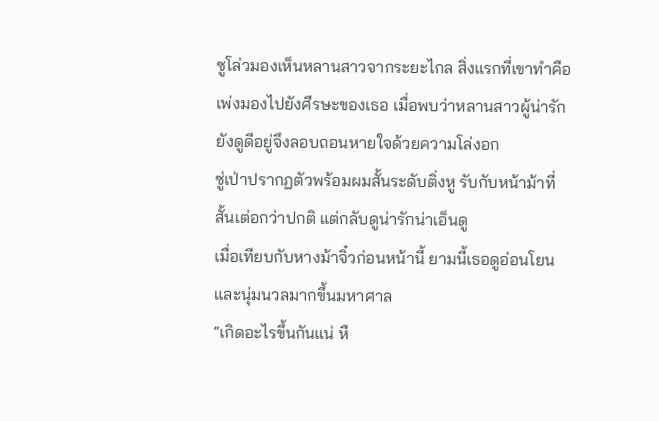ซูโล่วมองเห็นหลานสาวจากระยะไกล สิ่งแรกที่เขาทำคือเพ่งมองไปยังศีรษะของเธอ เมื่อพบว่าหลานสาวผู้น่ารักยังดูดีอยู่จึงลอบถอนหายใจด้วยความโล่งอก
ซู่เป่าปรากฏตัวพร้อมผมสั้นระดับติ่งหู รับกับหน้าม้าที่สั้นเต่อกว่าปกติ แต่กลับดูน่ารักน่าเอ็นดู
เมื่อเทียบกับหางม้าจิ๋วก่อนหน้านี้ ยามนี้เธอดูอ่อนโยนและนุ่มนวลมากขึ้นมหาศาล
“เกิดอะไรขึ้นกันแน่ หื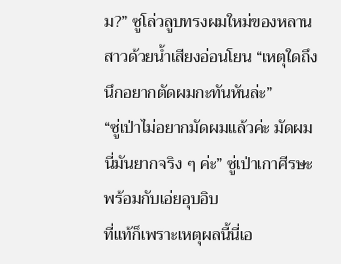ม?” ซูโล่วลูบทรงผมใหม่ของหลานสาวด้วยน้ำเสียงอ่อนโยน “เหตุใดถึงนึกอยากตัดผมกะทันหันล่ะ”
“ซู่เป่าไม่อยากมัดผมแล้วค่ะ มัดผมนี่มันยากจริง ๆ ค่ะ” ซู่เป่าเกาศีรษะพร้อมกับเอ่ยอุบอิบ
ที่แท้ก็เพราะเหตุผลนี้นี่เอ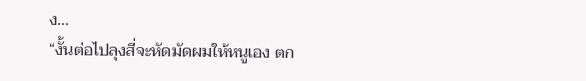ง…
“งั้นต่อไปลุงสี่จะหัดมัดผมให้หนูเอง ตก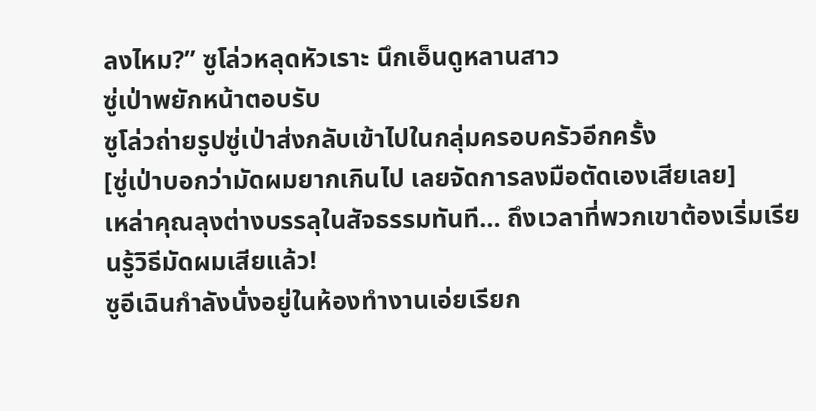ลงไหม?” ซูโล่วหลุดหัวเราะ นึกเอ็นดูหลานสาว
ซู่เป่าพยักหน้าตอบรับ
ซูโล่วถ่ายรูปซู่เป่าส่งกลับเข้าไปในกลุ่มครอบครัวอีกครั้ง
[ซู่เป่าบอกว่ามัดผมยากเกินไป เลยจัดการลงมือตัดเองเสียเลย]
เหล่าคุณลุงต่างบรรลุในสัจธรรมทันที… ถึงเวลาที่พวกเขาต้องเริ่มเรียนรู้วิธีมัดผมเสียแล้ว!
ซูอีเฉินกำลังนั่งอยู่ในห้องทำงานเอ่ยเรียก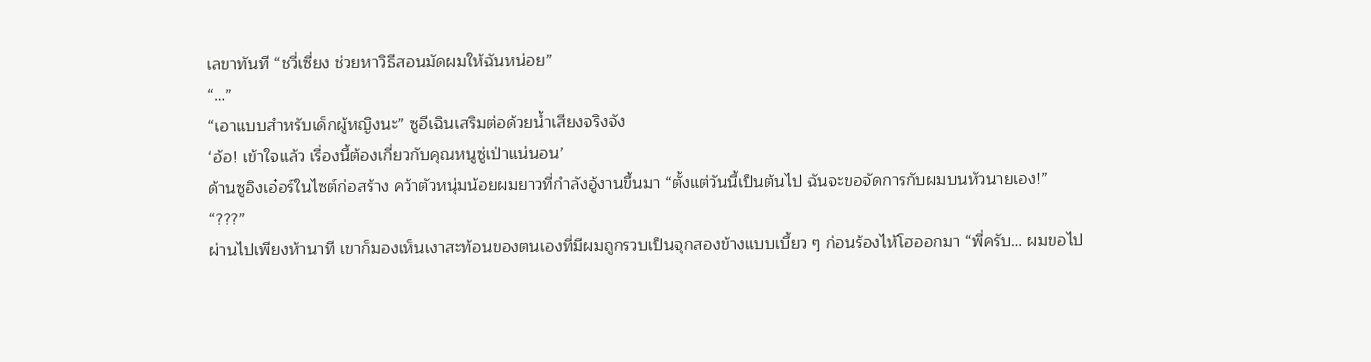เลขาทันที “ชวี่เซี่ยง ช่วยหาวิธีสอนมัดผมให้ฉันหน่อย”
“…”
“เอาแบบสำหรับเด็กผู้หญิงนะ” ซูอีเฉินเสริมต่อด้วยน้ำเสียงจริงจัง
‘อ้อ! เข้าใจแล้ว เรื่องนี้ต้องเกี่ยวกับคุณหนูซู่เป่าแน่นอน’
ด้านซูอิงเอ๋อร์ในไซต์ก่อสร้าง คว้าตัวหนุ่มน้อยผมยาวที่กำลังอู้งานขึ้นมา “ตั้งแต่วันนี้เป็นต้นไป ฉันจะขอจัดการกับผมบนหัวนายเอง!”
“???”
ผ่านไปเพียงห้านาที เขาก็มองเห็นเงาสะท้อนของตนเองที่มีผมถูกรวบเป็นจุกสองข้างแบบเบี้ยว ๆ ก่อนร้องไห้โฮออกมา “พี่ครับ… ผมขอไป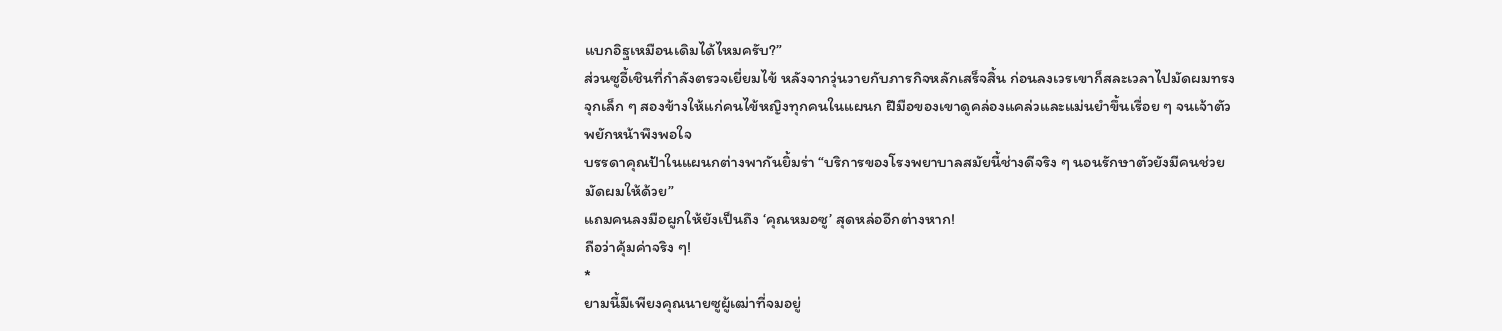แบกอิฐเหมือนเดิมได้ไหมครับ?”
ส่วนซูอี้เชินที่กำลังตรวจเยี่ยมไข้ หลังจากวุ่นวายกับภารกิจหลักเสร็จสิ้น ก่อนลงเวรเขาก็สละเวลาไปมัดผมทรงจุกเล็ก ๆ สองข้างให้แก่คนไข้หญิงทุกคนในแผนก ฝีมือของเขาดูคล่องแคล่วและแม่นยำขึ้นเรื่อย ๆ จนเจ้าตัวพยักหน้าพึงพอใจ
บรรดาคุณป้าในแผนกต่างพากันยิ้มร่า “บริการของโรงพยาบาลสมัยนี้ช่างดีจริง ๆ นอนรักษาตัวยังมีคนช่วยมัดผมให้ด้วย”
แถมคนลงมือผูกให้ยังเป็นถึง ‘คุณหมอซู’ สุดหล่ออีกต่างหาก!
ถือว่าคุ้มค่าจริง ๆ!
*
ยามนี้มีเพียงคุณนายซูผู้เฒ่าที่จมอยู่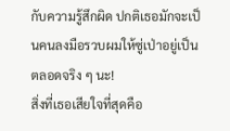กับความรู้สึกผิด ปกติเธอมักจะเป็นคนลงมือรวบผมให้ซู่เป่าอยู่เป็นตลอดจริง ๆ นะ!
สิ่งที่เธอเสียใจที่สุดคือ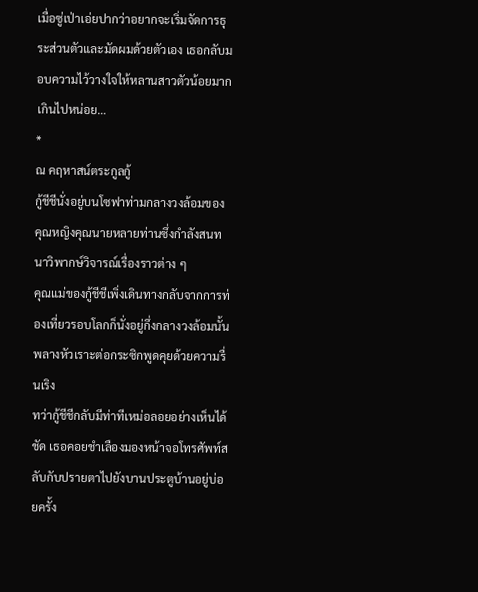เมื่อซู่เป่าเอ่ยปากว่าอยากจะเริ่มจัดการธุระส่วนตัวและมัดผมด้วยตัวเอง เธอกลับมอบความไว้วางใจให้หลานสาวตัวน้อยมากเกินไปหน่อย…
*
ณ คฤหาสน์ตระกูลกู้
กู้ชีชีนั่งอยู่บนโซฟาท่ามกลางวงล้อมของคุณหญิงคุณนายหลายท่านซึ่งกำลังสนทนาวิพากษ์วิจารณ์เรื่องราวต่าง ๆ
คุณแม่ของกู้ชีชีเพิ่งเดินทางกลับจากการท่องเที่ยวรอบโลกก็นั่งอยู่กึ่งกลางวงล้อมนั้น พลางหัวเราะต่อกระซิกพูดคุยด้วยความรื่นเริง
ทว่ากู้ชีชีกลับมีท่าทีเหม่อลอยอย่างเห็นได้ชัด เธอคอยชำเลืองมองหน้าจอโทรศัพท์สลับกับปรายตาไปยังบานประตูบ้านอยู่บ่อยครั้ง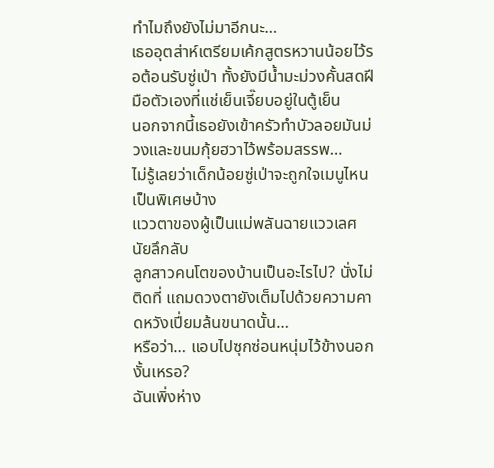ทำไมถึงยังไม่มาอีกนะ…
เธออุตส่าห์เตรียมเค้กสูตรหวานน้อยไว้รอต้อนรับซู่เป่า ทั้งยังมีน้ำมะม่วงคั้นสดฝีมือตัวเองที่แช่เย็นเจี๊ยบอยู่ในตู้เย็น
นอกจากนี้เธอยังเข้าครัวทำบัวลอยมันม่วงและขนมกุ้ยฮวาไว้พร้อมสรรพ…
ไม่รู้เลยว่าเด็กน้อยซู่เป่าจะถูกใจเมนูไหนเป็นพิเศษบ้าง
แววตาของผู้เป็นแม่พลันฉายแววเลศนัยลึกลับ
ลูกสาวคนโตของบ้านเป็นอะไรไป? นั่งไม่ติดที่ แถมดวงตายังเต็มไปด้วยความคาดหวังเปี่ยมล้นขนาดนั้น…
หรือว่า… แอบไปซุกซ่อนหนุ่มไว้ข้างนอกงั้นเหรอ?
ฉันเพิ่งห่าง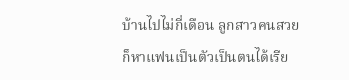บ้านไปไม่กี่เดือน ลูกสาวคนสวยก็หาแฟนเป็นตัวเป็นตนได้เรีย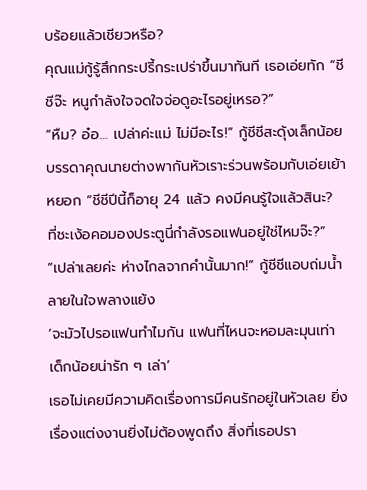บร้อยแล้วเชียวหรือ?
คุณแม่กู้รู้สึกกระปรี้กระเปร่าขึ้นมาทันที เธอเอ่ยทัก “ชีชีจ๊ะ หนูกำลังใจจดใจจ่อดูอะไรอยู่เหรอ?”
“หืม? อ๋อ… เปล่าค่ะแม่ ไม่มีอะไร!” กู้ชีชีสะดุ้งเล็กน้อย
บรรดาคุณนายต่างพากันหัวเราะร่วนพร้อมกับเอ่ยเย้าหยอก “ชีชีปีนี้ก็อายุ 24 แล้ว คงมีคนรู้ใจแล้วสินะ? ที่ชะเง้อคอมองประตูนี่กำลังรอแฟนอยู่ใช่ไหมจ๊ะ?”
“เปล่าเลยค่ะ ห่างไกลจากคำนั้นมาก!” กู้ชีชีแอบถ่มน้ำลายในใจพลางแย้ง
‘จะมัวไปรอแฟนทำไมกัน แฟนที่ไหนจะหอมละมุนเท่าเด็กน้อยน่ารัก ๆ เล่า’
เธอไม่เคยมีความคิดเรื่องการมีคนรักอยู่ในหัวเลย ยิ่งเรื่องแต่งงานยิ่งไม่ต้องพูดถึง สิ่งที่เธอปรา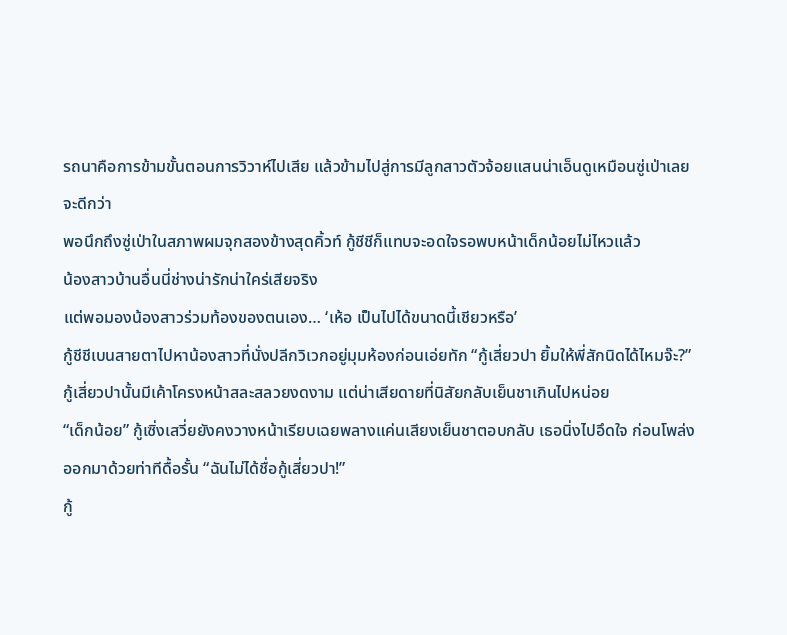รถนาคือการข้ามขั้นตอนการวิวาห์ไปเสีย แล้วข้ามไปสู่การมีลูกสาวตัวจ้อยแสนน่าเอ็นดูเหมือนซู่เป่าเลยจะดีกว่า
พอนึกถึงซู่เป่าในสภาพผมจุกสองข้างสุดคิ้วท์ กู้ชีชีก็แทบจะอดใจรอพบหน้าเด็กน้อยไม่ไหวแล้ว
น้องสาวบ้านอื่นนี่ช่างน่ารักน่าใคร่เสียจริง
แต่พอมองน้องสาวร่วมท้องของตนเอง… ‘เห้อ เป็นไปได้ขนาดนี้เชียวหรือ’
กู้ชีชีเบนสายตาไปหาน้องสาวที่นั่งปลีกวิเวกอยู่มุมห้องก่อนเอ่ยทัก “กู้เสี่ยวปา ยิ้มให้พี่สักนิดได้ไหมจ๊ะ?”
กู้เสี่ยวปานั้นมีเค้าโครงหน้าสละสลวยงดงาม แต่น่าเสียดายที่นิสัยกลับเย็นชาเกินไปหน่อย
“เด็กน้อย” กู้เซิ่งเสวี่ยยังคงวางหน้าเรียบเฉยพลางแค่นเสียงเย็นชาตอบกลับ เธอนิ่งไปอึดใจ ก่อนโพล่งออกมาด้วยท่าทีดื้อรั้น “ฉันไม่ได้ชื่อกู้เสี่ยวปา!”
กู้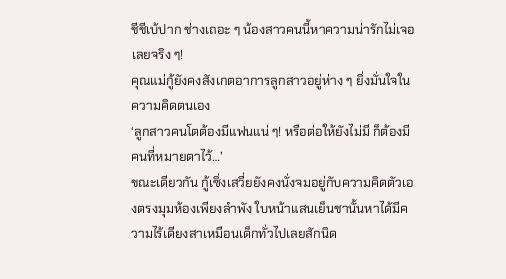ชีชีเบ้ปาก ช่างเถอะ ๆ น้องสาวคนนี้หาความน่ารักไม่เจอเลยจริง ๆ!
คุณแม่กู้ยังคงสังเกตอาการลูกสาวอยู่ห่าง ๆ ยิ่งมั่นใจในความคิดตนเอง
‘ลูกสาวคนโตต้องมีแฟนแน่ ๆ! หรือต่อให้ยังไม่มี ก็ต้องมีคนที่หมายตาไว้…’
ขณะเดียวกัน กู้เซิ่งเสวี่ยยังคงนั่งจมอยู่กับความคิดตัวเองตรงมุมห้องเพียงลำพัง ใบหน้าแสนเย็นชานั้นหาได้มีความไร้เดียงสาเหมือนเด็กทั่วไปเลยสักนิด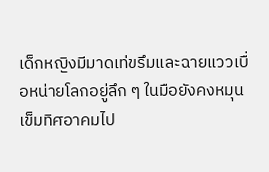เด็กหญิงมีมาดเท่ขรึมและฉายแววเบื่อหน่ายโลกอยู่ลึก ๆ ในมือยังคงหมุนเข็มทิศอาคมไป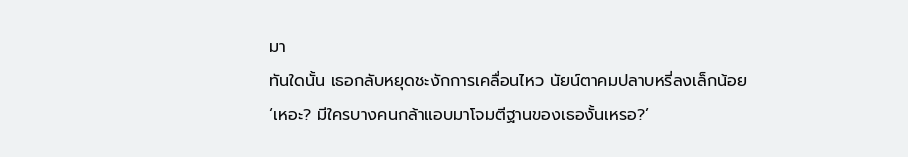มา
ทันใดนั้น เธอกลับหยุดชะงักการเคลื่อนไหว นัยน์ตาคมปลาบหรี่ลงเล็กน้อย
‘เหอะ? มีใครบางคนกล้าแอบมาโจมตีฐานของเธองั้นเหรอ?’